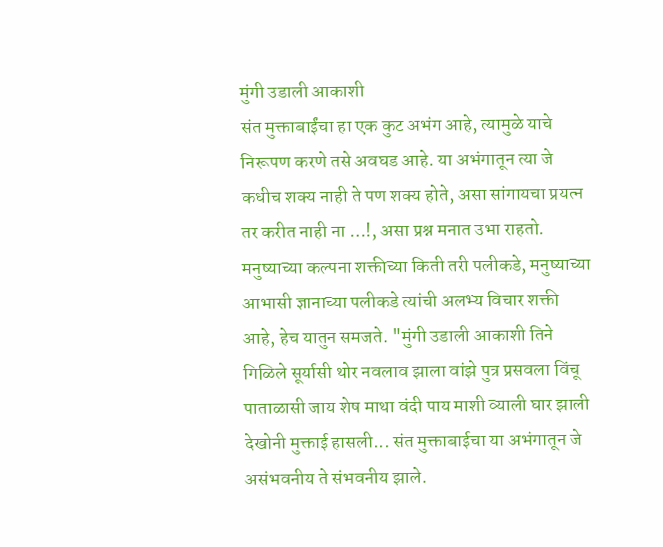मुंगी उडाली आकाशी
संत मुक्ताबाईंचा हा एक कुट अभंग आहे, त्यामुळे याचे निरूपण करणे तसे अवघड आहे. या अभंगातून त्या जे कधीच शक्य नाही ते पण शक्य होते, असा सांगायचा प्रयत्न तर करीत नाही ना …!, असा प्रश्न मनात उभा राहतो. मनुष्याच्या कल्पना शक्तीच्या किती तरी पलीकडे, मनुष्याच्या आभासी ज्ञानाच्या पलीकडे त्यांची अलभ्य विचार शक्ती आहे, हेच यातुन समजते. "मुंगी उडाली आकाशी तिने गिळिले सूर्यासी थोर नवलाव झाला वांझे पुत्र प्रसवला विंचू पाताळासी जाय शेष माथा वंदी पाय माशी व्याली घार झाली देखोनी मुक्ताई हासली... संत मुक्ताबाईचा या अभंगातून जे असंभवनीय ते संभवनीय झाले.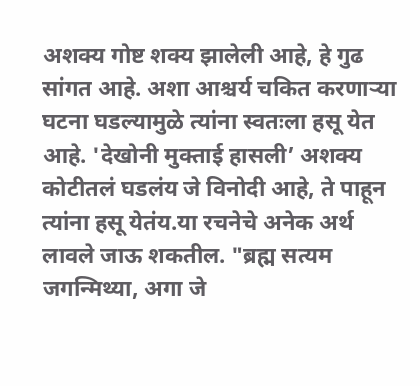अशक्य गोष्ट शक्य झालेली आहे, हे गुढ सांगत आहे. अशा आश्चर्य चकित करणाऱ्या घटना घडल्यामुळे त्यांना स्वतःला हसू येत आहे. 'देखोनी मुक्ताई हासली’ अशक्य कोटीतलं घडलंय जे विनोदी आहे, ते पाहून त्यांना हसू येतंय.या रचनेचे अनेक अर्थ लावले जाऊ शकतील. "ब्रह्म सत्यम जगन्मिथ्या, अगा जे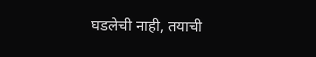घडलेची नाही, तयाची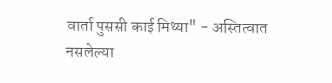वार्ता पुससी काई मिथ्या" - अस्तित्वात नसलेल्या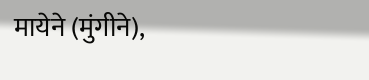मायेने (मुंगीने),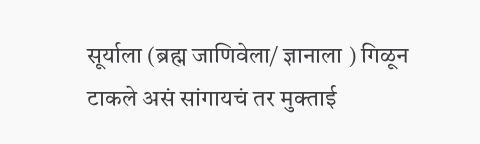सूर्याला (ब्रह्म जाणिवेला/ ज्ञानाला ) गिळून टाकले असं सांगायचं तर मुक्ताई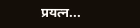प्रयत्न...